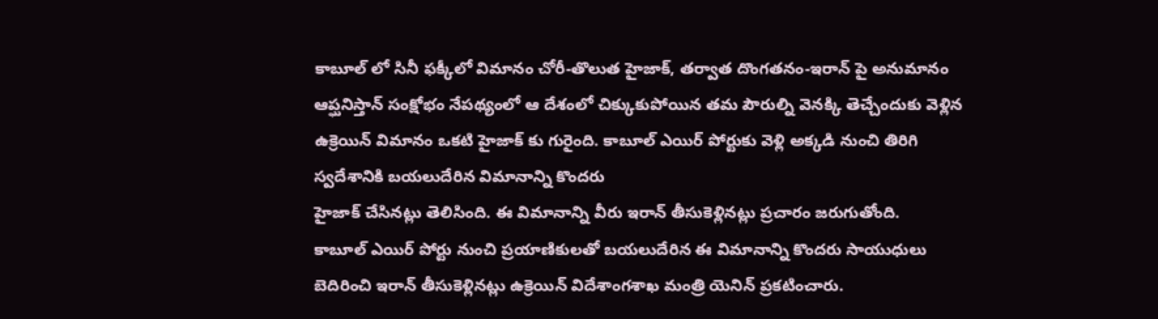కాబూల్ లో సినీ ఫక్కీలో విమానం చోరీ-తొలుత హైజాక్, తర్వాత దొంగతనం-ఇరాన్ పై అనుమానం
ఆప్ఘనిస్తాన్ సంక్షోభం నేపథ్యంలో ఆ దేశంలో చిక్కుకుపోయిన తమ పౌరుల్ని వెనక్కి తెచ్చేందుకు వెళ్లిన ఉక్రెయిన్ విమానం ఒకటి హైజాక్ కు గురైంది. కాబూల్ ఎయిర్ పోర్టుకు వెళ్లి అక్కడి నుంచి తిరిగి స్వదేశానికి బయలుదేరిన విమానాన్ని కొందరు
హైజాక్ చేసినట్లు తెలిసింది. ఈ విమానాన్ని వీరు ఇరాన్ తీసుకెళ్లినట్లు ప్రచారం జరుగుతోంది.
కాబూల్ ఎయిర్ పోర్టు నుంచి ప్రయాణికులతో బయలుదేరిన ఈ విమానాన్ని కొందరు సాయుధులు బెదిరించి ఇరాన్ తీసుకెళ్లినట్లు ఉక్రెయిన్ విదేశాంగశాఖ మంత్రి యెనిన్ ప్రకటించారు.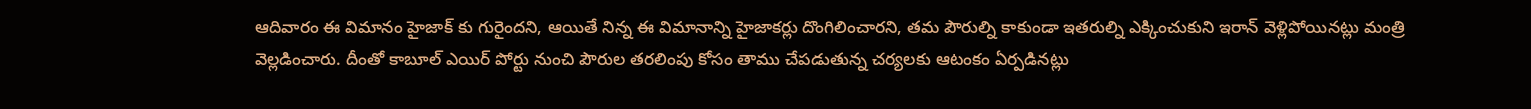ఆదివారం ఈ విమానం హైజాక్ కు గురైందని, ఆయితే నిన్న ఈ విమానాన్ని హైజాకర్లు దొంగిలించారని, తమ పౌరుల్ని కాకుండా ఇతరుల్ని ఎక్కించుకుని ఇరాన్ వెళ్లిపోయినట్లు మంత్రి వెల్లడించారు. దీంతో కాబూల్ ఎయిర్ పోర్టు నుంచి పౌరుల తరలింపు కోసం తాము చేపడుతున్న చర్యలకు ఆటంకం ఏర్పడినట్లు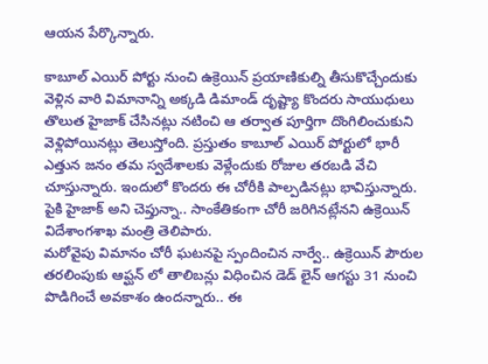ఆయన పేర్కొన్నారు.

కాబూల్ ఎయిర్ పోర్టు నుంచి ఉక్రెయిన్ ప్రయాణికుల్ని తీసుకొచ్చేందుకు వెళ్లిన వారి విమానాన్ని అక్కడి డిమాండ్ దృష్ట్యా కొందరు సాయుధులు తొలుత హైజాక్ చేసినట్లు నటించి ఆ తర్వాత పూర్తిగా దొంగిలించుకుని వెళ్లిపోయినట్లు తెలుస్తోంది. ప్రస్తుతం కాబూల్ ఎయిర్ పోర్టులో భారీ ఎత్తున జనం తమ స్వదేశాలకు వెళ్లేందుకు రోజుల తరబడి వేచి చూస్తున్నారు. ఇందులో కొందరు ఈ చోరీకి పాల్పడినట్లు భావిస్తున్నారు. పైకి హైజాక్ అని చెప్తున్నా.. సాంకేతికంగా చోరీ జరిగినట్లేనని ఉక్రెయిన్ విదేశాంగశాఖ మంత్రి తెలిపారు.
మరోవైపు విమానం చోరీ ఘటనపై స్పందించిన నార్వే.. ఉక్రెయిన్ పౌరుల తరలింపుకు ఆప్ఘన్ లో తాలిబన్లు విధించిన డెడ్ లైన్ ఆగస్టు 31 నుంచి పొడిగించే అవకాశం ఉందన్నారు.. ఈ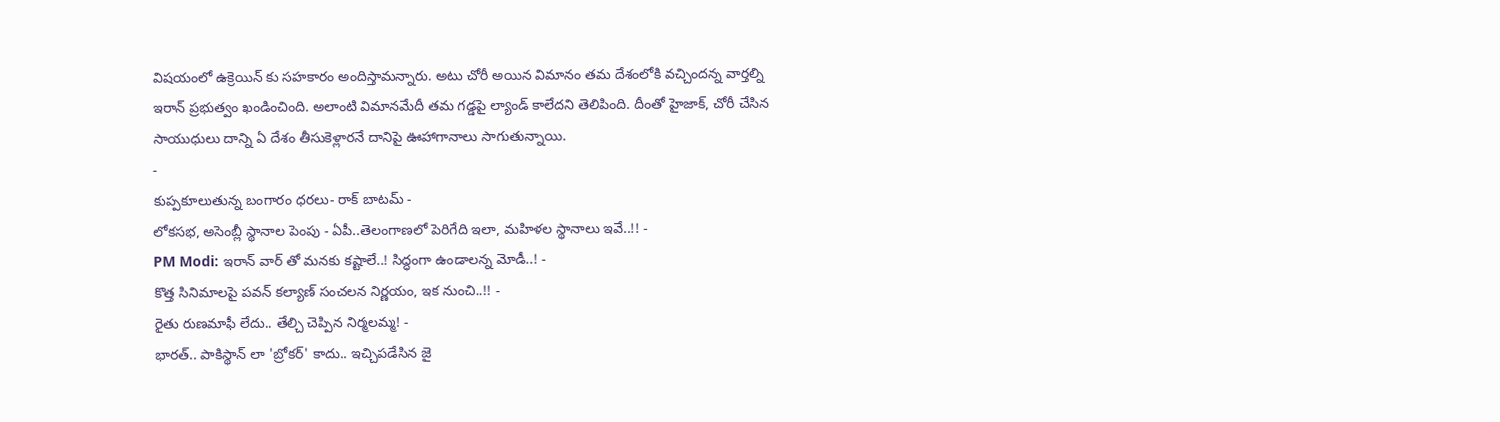విషయంలో ఉక్రెయిన్ కు సహకారం అందిస్తామన్నారు. అటు చోరీ అయిన విమానం తమ దేశంలోకి వచ్చిందన్న వార్తల్ని ఇరాన్ ప్రభుత్వం ఖండించింది. అలాంటి విమానమేదీ తమ గడ్డపై ల్యాండ్ కాలేదని తెలిపింది. దీంతో హైజాక్, చోరీ చేసిన సాయుధులు దాన్ని ఏ దేశం తీసుకెళ్లారనే దానిపై ఊహాగానాలు సాగుతున్నాయి.
-
కుప్పకూలుతున్న బంగారం ధరలు- రాక్ బాటమ్ -
లోకసభ, అసెంబ్లీ స్థానాల పెంపు - ఏపీ..తెలంగాణలో పెరిగేది ఇలా, మహిళల స్థానాలు ఇవే..!! -
PM Modi: ఇరాన్ వార్ తో మనకు కష్టాలే..! సిద్ధంగా ఉండాలన్న మోడీ..! -
కొత్త సినిమాలపై పవన్ కల్యాణ్ సంచలన నిర్ణయం, ఇక నుంచి..!! -
రైతు రుణమాఫీ లేదు.. తేల్చి చెప్పిన నిర్మలమ్మ! -
భారత్.. పాకిస్థాన్ లా 'బ్రోకర్' కాదు.. ఇచ్చిపడేసిన జై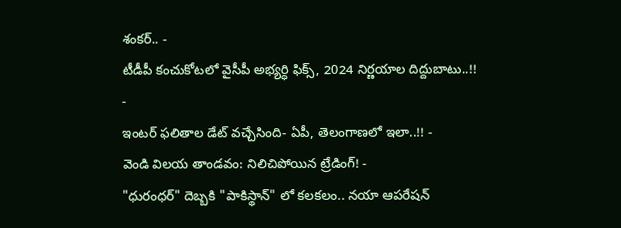శంకర్.. -
టీడీపీ కంచుకోటలో వైసీపీ అభ్యర్ధి ఫిక్స్, 2024 నిర్ణయాల దిద్దుబాటు..!! -
ఇంటర్ ఫలితాల డేట్ వచ్చేసింది- ఏపీ, తెలంగాణలో ఇలా..!! -
వెండి విలయ తాండవం: నిలిచిపోయిన ట్రేడింగ్! -
"ధురంధర్" దెబ్బకి "పాకిస్థాన్" లో కలకలం.. నయా ఆపరేషన్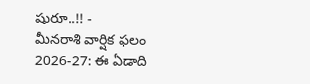షురూ..!! -
మీనరాశి వార్షిక ఫలం 2026-27: ఈ ఏడాది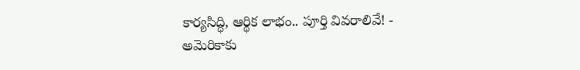కార్యసిద్ధి, ఆర్థిక లాభం.. పూర్తి వివరాలివే! -
అమెరికాకు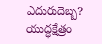ఎదురుదెబ్బ? యుద్ధక్షేత్రం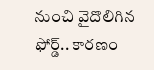నుంచి వైదొలిగిన ఫోర్డ్.. కారణం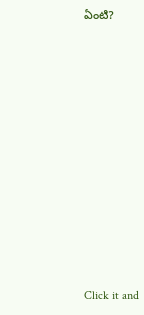ఏంటి?












Click it and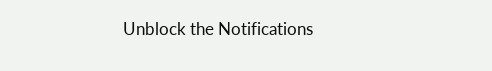Unblock the Notifications